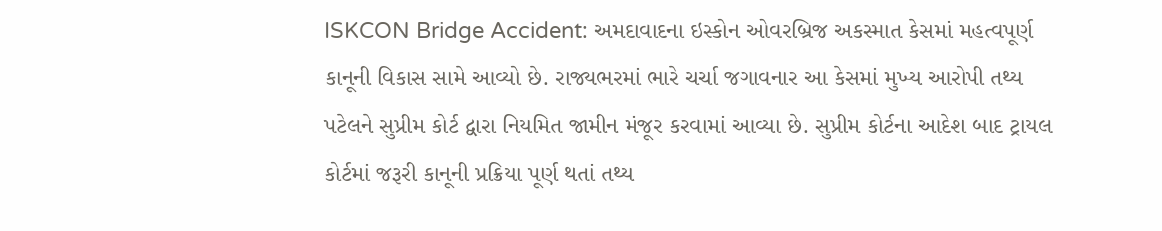ISKCON Bridge Accident: અમદાવાદના ઇસ્કોન ઓવરબ્રિજ અકસ્માત કેસમાં મહત્વપૂર્ણ કાનૂની વિકાસ સામે આવ્યો છે. રાજ્યભરમાં ભારે ચર્ચા જગાવનાર આ કેસમાં મુખ્ય આરોપી તથ્ય પટેલને સુપ્રીમ કોર્ટ દ્વારા નિયમિત જામીન મંજૂર કરવામાં આવ્યા છે. સુપ્રીમ કોર્ટના આદેશ બાદ ટ્રાયલ કોર્ટમાં જરૂરી કાનૂની પ્રક્રિયા પૂર્ણ થતાં તથ્ય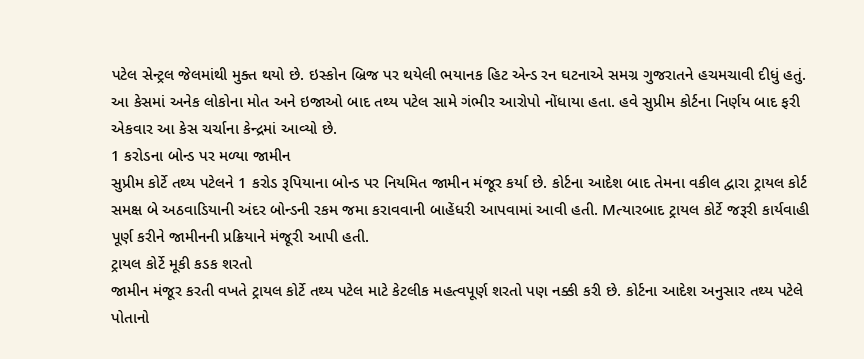પટેલ સેન્ટ્રલ જેલમાંથી મુક્ત થયો છે. ઇસ્કોન બ્રિજ પર થયેલી ભયાનક હિટ એન્ડ રન ઘટનાએ સમગ્ર ગુજરાતને હચમચાવી દીધું હતું. આ કેસમાં અનેક લોકોના મોત અને ઇજાઓ બાદ તથ્ય પટેલ સામે ગંભીર આરોપો નોંધાયા હતા. હવે સુપ્રીમ કોર્ટના નિર્ણય બાદ ફરી એકવાર આ કેસ ચર્ચાના કેન્દ્રમાં આવ્યો છે.
1 કરોડના બોન્ડ પર મળ્યા જામીન
સુપ્રીમ કોર્ટે તથ્ય પટેલને 1 કરોડ રૂપિયાના બોન્ડ પર નિયમિત જામીન મંજૂર કર્યા છે. કોર્ટના આદેશ બાદ તેમના વકીલ દ્વારા ટ્રાયલ કોર્ટ સમક્ષ બે અઠવાડિયાની અંદર બોન્ડની રકમ જમા કરાવવાની બાહેંધરી આપવામાં આવી હતી. Mત્યારબાદ ટ્રાયલ કોર્ટે જરૂરી કાર્યવાહી પૂર્ણ કરીને જામીનની પ્રક્રિયાને મંજૂરી આપી હતી.
ટ્રાયલ કોર્ટે મૂકી કડક શરતો
જામીન મંજૂર કરતી વખતે ટ્રાયલ કોર્ટે તથ્ય પટેલ માટે કેટલીક મહત્વપૂર્ણ શરતો પણ નક્કી કરી છે. કોર્ટના આદેશ અનુસાર તથ્ય પટેલે પોતાનો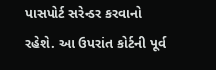પાસપોર્ટ સરેન્ડર કરવાનો રહેશે. આ ઉપરાંત કોર્ટની પૂર્વ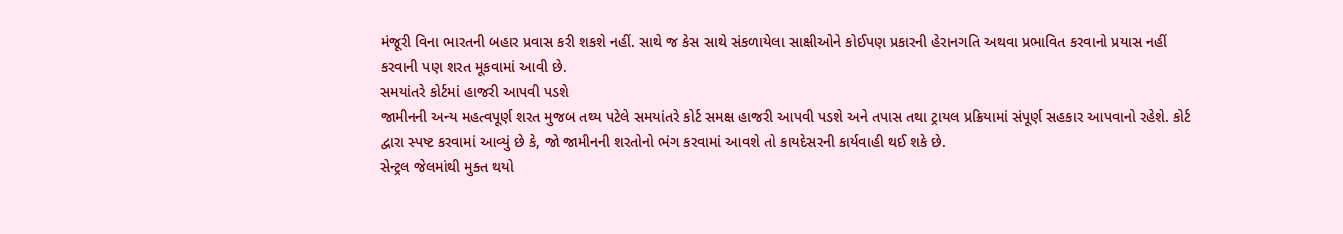મંજૂરી વિના ભારતની બહાર પ્રવાસ કરી શકશે નહીં. સાથે જ કેસ સાથે સંકળાયેલા સાક્ષીઓને કોઈપણ પ્રકારની હેરાનગતિ અથવા પ્રભાવિત કરવાનો પ્રયાસ નહીં કરવાની પણ શરત મૂકવામાં આવી છે.
સમયાંતરે કોર્ટમાં હાજરી આપવી પડશે
જામીનની અન્ય મહત્વપૂર્ણ શરત મુજબ તથ્ય પટેલે સમયાંતરે કોર્ટ સમક્ષ હાજરી આપવી પડશે અને તપાસ તથા ટ્રાયલ પ્રક્રિયામાં સંપૂર્ણ સહકાર આપવાનો રહેશે. કોર્ટ દ્વારા સ્પષ્ટ કરવામાં આવ્યું છે કે, જો જામીનની શરતોનો ભંગ કરવામાં આવશે તો કાયદેસરની કાર્યવાહી થઈ શકે છે.
સેન્ટ્રલ જેલમાંથી મુક્ત થયો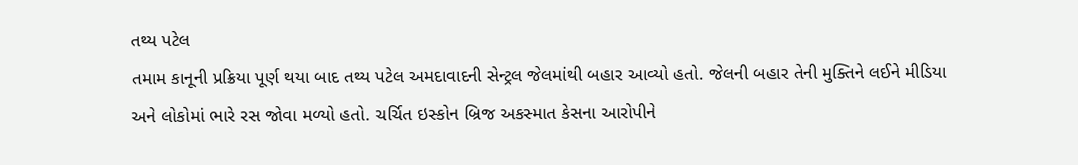તથ્ય પટેલ
તમામ કાનૂની પ્રક્રિયા પૂર્ણ થયા બાદ તથ્ય પટેલ અમદાવાદની સેન્ટ્રલ જેલમાંથી બહાર આવ્યો હતો. જેલની બહાર તેની મુક્તિને લઈને મીડિયા અને લોકોમાં ભારે રસ જોવા મળ્યો હતો. ચર્ચિત ઇસ્કોન બ્રિજ અકસ્માત કેસના આરોપીને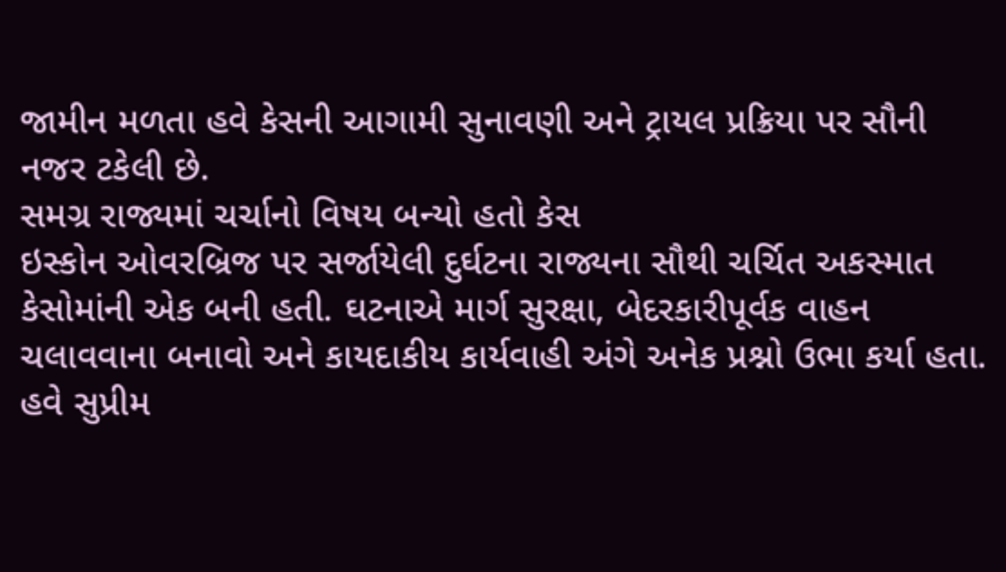જામીન મળતા હવે કેસની આગામી સુનાવણી અને ટ્રાયલ પ્રક્રિયા પર સૌની નજર ટકેલી છે.
સમગ્ર રાજ્યમાં ચર્ચાનો વિષય બન્યો હતો કેસ
ઇસ્કોન ઓવરબ્રિજ પર સર્જાયેલી દુર્ઘટના રાજ્યના સૌથી ચર્ચિત અકસ્માત કેસોમાંની એક બની હતી. ઘટનાએ માર્ગ સુરક્ષા, બેદરકારીપૂર્વક વાહન ચલાવવાના બનાવો અને કાયદાકીય કાર્યવાહી અંગે અનેક પ્રશ્નો ઉભા કર્યા હતા. હવે સુપ્રીમ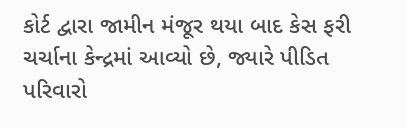કોર્ટ દ્વારા જામીન મંજૂર થયા બાદ કેસ ફરી ચર્ચાના કેન્દ્રમાં આવ્યો છે, જ્યારે પીડિત પરિવારો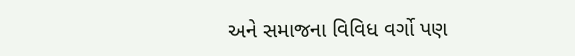અને સમાજના વિવિધ વર્ગો પણ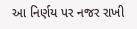આ નિર્ણય પર નજર રાખી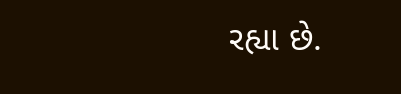રહ્યા છે.